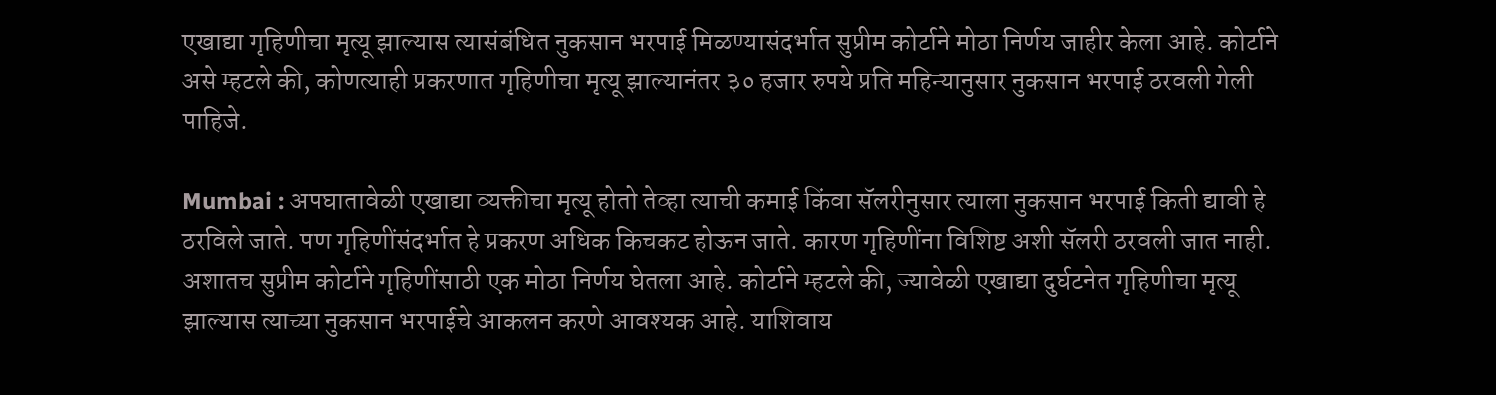एखाद्या गृहिणीचा मृत्यू झाल्यास त्यासंबंधित नुकसान भरपाई मिळण्यासंदर्भात सुप्रीम कोर्टाने मोठा निर्णय जाहीर केला आहे. कोर्टाने असे म्हटले की, कोणत्याही प्रकरणात गृहिणीचा मृत्यू झाल्यानंतर ३० हजार रुपये प्रति महिन्यानुसार नुकसान भरपाई ठरवली गेली पाहिजे.

Mumbai : अपघातावेळी एखाद्या व्यक्तीचा मृत्यू होतो तेव्हा त्याची कमाई किंवा सॅलरीनुसार त्याला नुकसान भरपाई किती द्यावी हे ठरविले जाते. पण गृहिणींसंदर्भात हे प्रकरण अधिक किचकट होऊन जाते. कारण गृहिणींना विशिष्ट अशी सॅलरी ठरवली जात नाही. अशातच सुप्रीम कोर्टाने गृहिणींसाठी एक मोठा निर्णय घेतला आहे. कोर्टाने म्हटले की, ज्यावेळी एखाद्या दुर्घटनेत गृहिणीचा मृत्यू झाल्यास त्याच्या नुकसान भरपाईचे आकलन करणे आवश्यक आहे. याशिवाय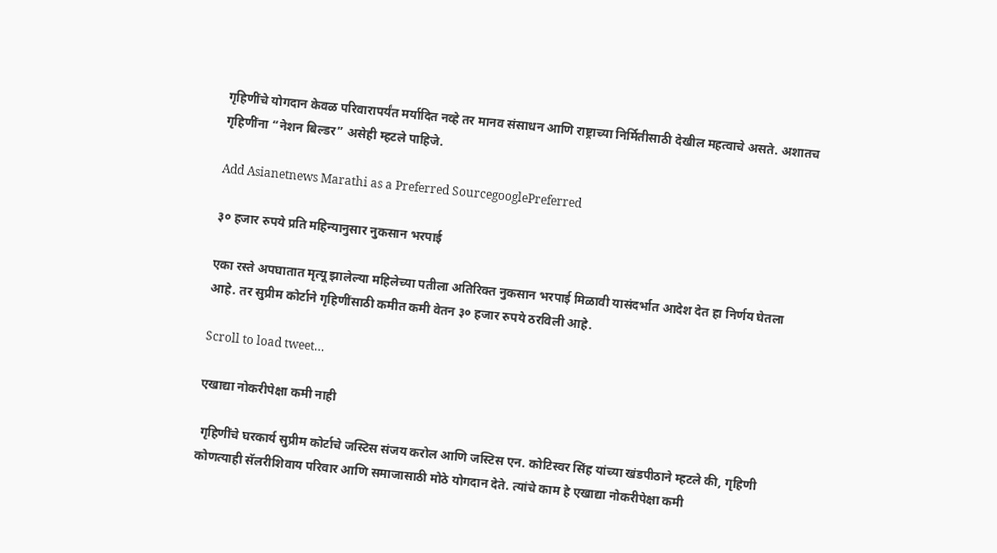गृहिणींचे योगदान केवळ परिवारापर्यंत मर्यादित नव्हे तर मानव संसाधन आणि राष्ट्राच्या निर्मितीसाठी देखील महत्वाचे असते. अशातच गृहिणींना “नेशन बिल्डर” असेही म्हटले पाहिजे.

Add Asianetnews Marathi as a Preferred SourcegooglePreferred

३० हजार रुपये प्रति महिन्यानुसार नुकसान भरपाई

एका रस्ते अपघातात मृत्यू झालेल्या महिलेच्या पतीला अतिरिक्त नुकसान भरपाई मिळावी यासंदर्भात आदेश देत हा निर्णय घेतला आहे. तर सुप्रीम कोर्टाने गृहिणींसाठी कमीत कमी वेतन ३० हजार रुपये ठरविली आहे.

Scroll to load tweet…

एखाद्या नोकरीपेक्षा कमी नाही

 गृहिणींचे घरकार्य सुप्रीम कोर्टाचे जस्टिस संजय करोल आणि जस्टिस एन. कोटिस्वर सिंह यांच्या खंडपीठाने म्हटले की, गृहिणी कोणत्याही सॅलरीशिवाय परिवार आणि समाजासाठी मोठे योगदान देते. त्यांचे काम हे एखाद्या नोकरीपेक्षा कमी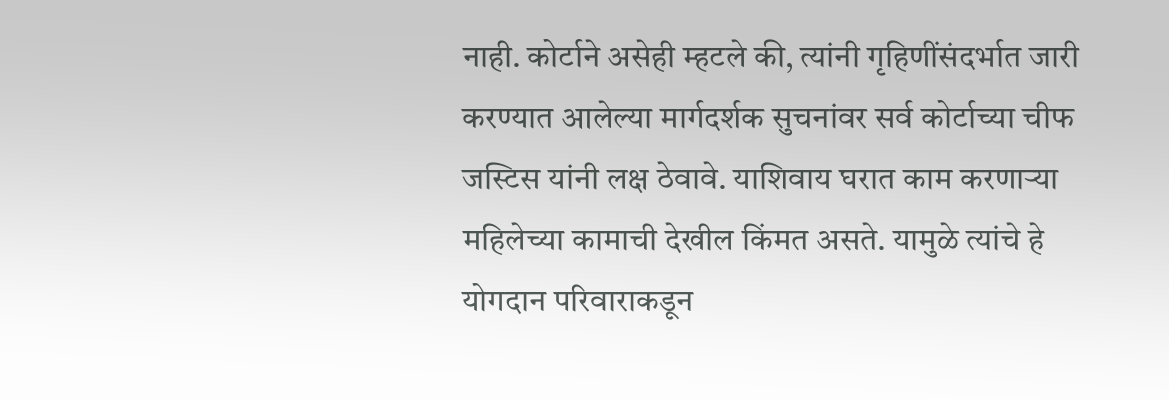नाही. कोर्टाने असेही म्हटले की, त्यांनी गृहिणींसंदर्भात जारी करण्यात आलेल्या मार्गदर्शक सुचनांवर सर्व कोर्टाच्या चीफ जस्टिस यांनी लक्ष ठेवावे. याशिवाय घरात काम करणाऱ्या महिलेच्या कामाची देखील किंमत असते. यामुळे त्यांचे हे योगदान परिवाराकडून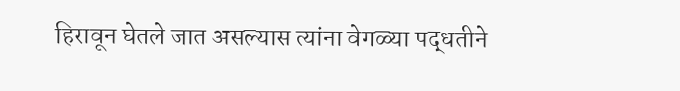हिरावून घेतले जात असल्यास त्यांना वेगळ्या पद्धतीने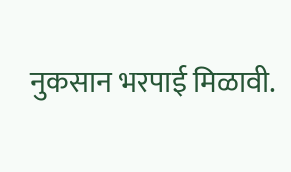नुकसान भरपाई मिळावी.